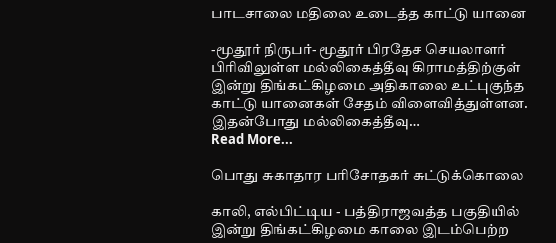பாடசாலை மதிலை உடைத்த காட்டு யானை

-மூதூர் நிருபர்- மூதூர் பிரதேச செயலாளர் பிரிவிலுள்ள மல்லிகைத்தீவு கிராமத்திற்குள் இன்று திங்கட்கிழமை அதிகாலை உட்புகுந்த காட்டு யானைகள் சேதம் விளைவித்துள்ளன. இதன்போது மல்லிகைத்தீவு…
Read More...

பொது சுகாதார பரிசோதகர் சுட்டுக்கொலை

காலி, எல்பிட்டிய - பத்திராஜவத்த பகுதியில் இன்று திங்கட்கிழமை காலை இடம்பெற்ற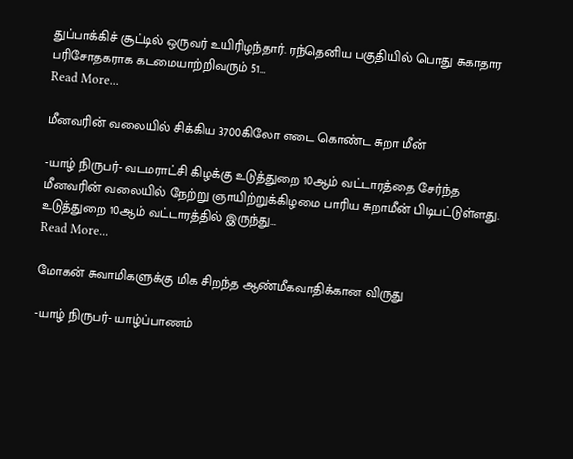துப்பாக்கிச் சூட்டில் ஒருவர் உயிரிழந்தார். ரந்தெனிய பகுதியில் பொது சுகாதார பரிசோதகராக கடமையாற்றிவரும் 51…
Read More...

மீனவரின் வலையில் சிக்கிய 3700கிலோ எடை கொண்ட சுறா மீன்

-யாழ் நிருபர்- வடமராட்சி கிழக்கு உடுத்துறை 10ஆம் வட்டாரத்தை சேர்ந்த மீனவரின் வலையில் நேற்று ஞாயிற்றுக்கிழமை பாரிய சுறாமீன் பிடிபட்டுள்ளது. உடுத்துறை 10ஆம் வட்டாரத்தில் இருந்து…
Read More...

மோகன் சுவாமிகளுக்கு மிக சிறந்த ஆண்மீகவாதிக்கான விருது

-யாழ் நிருபர்- யாழ்ப்பாணம்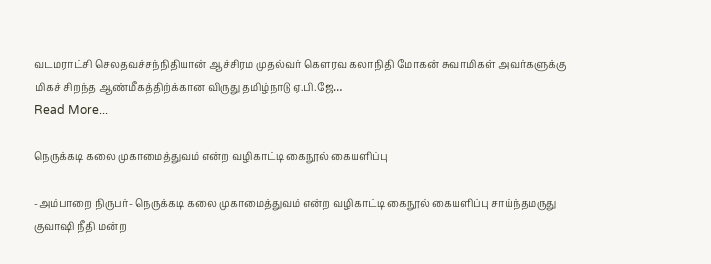வடமராட்சி செலதவச்சந்நிதியான் ஆச்சிரம முதல்வர் கௌரவ கலாநிதி மோகன் சுவாமிகள் அவர்களுக்கு மிகச் சிறந்த ஆண்மீகத்திற்க்கான விருது தமிழ்நாடு ஏ.பி.ஜே…
Read More...

நெருக்கடி கலை முகாமைத்துவம் என்ற வழிகாட்டி கைநூல் கையளிப்பு

-அம்பாறை நிருபர்- நெருக்கடி கலை முகாமைத்துவம் என்ற வழிகாட்டி கைநூல் கையளிப்பு சாய்ந்தமருது குவாஷி நீதி மன்ற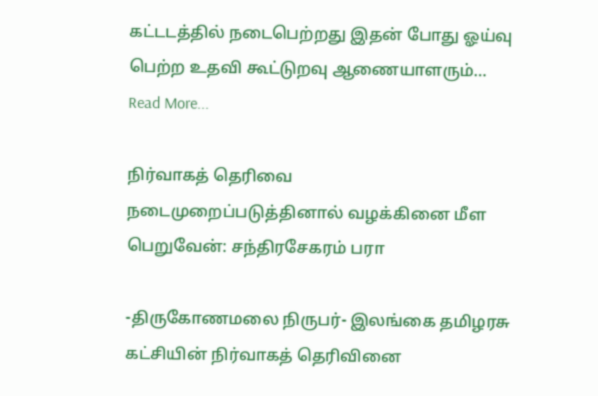கட்டடத்தில் நடைபெற்றது இதன் போது ஓய்வு பெற்ற உதவி கூட்டுறவு ஆணையாளரும்…
Read More...

நிர்வாகத் தெரிவை நடைமுறைப்படுத்தினால் வழக்கினை மீள பெறுவேன்: சந்திரசேகரம் பரா

-திருகோணமலை நிருபர்- இலங்கை தமிழரசு கட்சியின் நிர்வாகத் தெரிவினை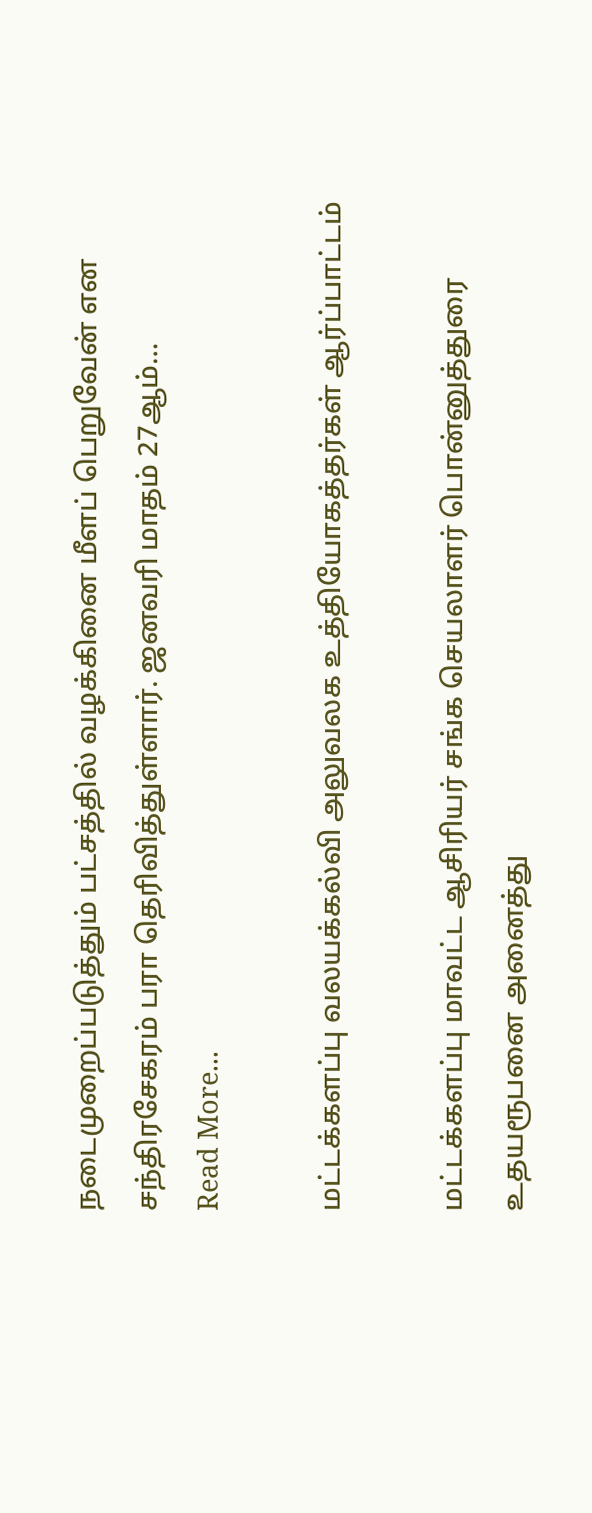நடைமுறைப்படுத்தும் பட்சத்தில் வழக்கினை மீளப் பெறுவேன் என சந்திரசேகரம் பரா தெரிவித்துள்ளார். ஜனவரி மாதம் 27ஆம்…
Read More...

மட்டக்களப்பு வலயக்கல்வி அலுவலக உத்தியோகத்தர்கள் ஆர்ப்பாட்டம்

மட்டக்களப்பு மாவட்ட ஆசிரியர் சங்க செயலாளர் பொன்னுத்துரை உதயரூபனை அனைத்து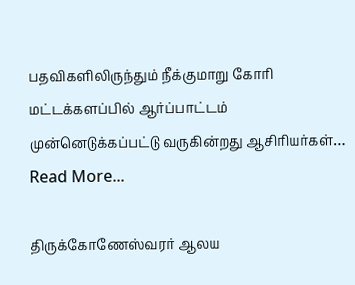பதவிகளிலிருந்தும் நீக்குமாறு கோரி மட்டக்களப்பில் ஆர்ப்பாட்டம் முன்னெடுக்கப்பட்டு வருகின்றது ஆசிரியர்கள்…
Read More...

திருக்கோணேஸ்வரர் ஆலய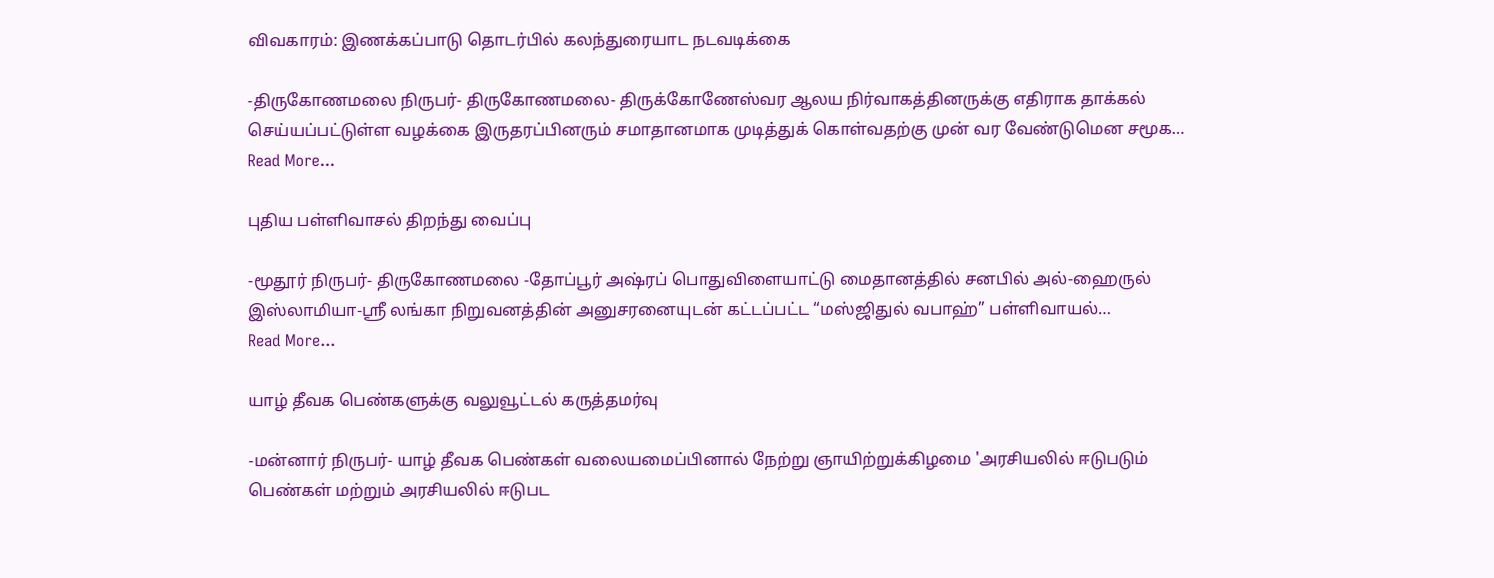விவகாரம்: இணக்கப்பாடு தொடர்பில் கலந்துரையாட நடவடிக்கை

-திருகோணமலை நிருபர்- திருகோணமலை- திருக்கோணேஸ்வர ஆலய நிர்வாகத்தினருக்கு எதிராக தாக்கல் செய்யப்பட்டுள்ள வழக்கை இருதரப்பினரும் சமாதானமாக முடித்துக் கொள்வதற்கு முன் வர வேண்டுமென சமூக…
Read More...

புதிய பள்ளிவாசல் திறந்து வைப்பு

-மூதூர் நிருபர்- திருகோணமலை -தோப்பூர் அஷ்ரப் பொதுவிளையாட்டு மைதானத்தில் சனபில் அல்-ஹைருல் இஸ்லாமியா-ஸ்ரீ லங்கா நிறுவனத்தின் அனுசரனையுடன் கட்டப்பட்ட “மஸ்ஜிதுல் வபாஹ்” பள்ளிவாயல்…
Read More...

யாழ் தீவக பெண்களுக்கு வலுவூட்டல் கருத்தமர்வு

-மன்னார் நிருபர்- யாழ் தீவக பெண்கள் வலையமைப்பினால் நேற்று ஞாயிற்றுக்கிழமை 'அரசியலில் ஈடுபடும் பெண்கள் மற்றும் அரசியலில் ஈடுபட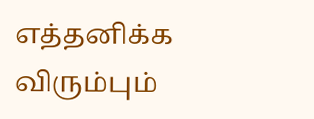எத்தனிக்க விரும்பும்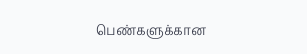பெண்களுக்கான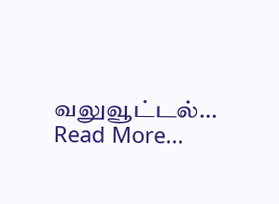வலுவூட்டல்…
Read More...